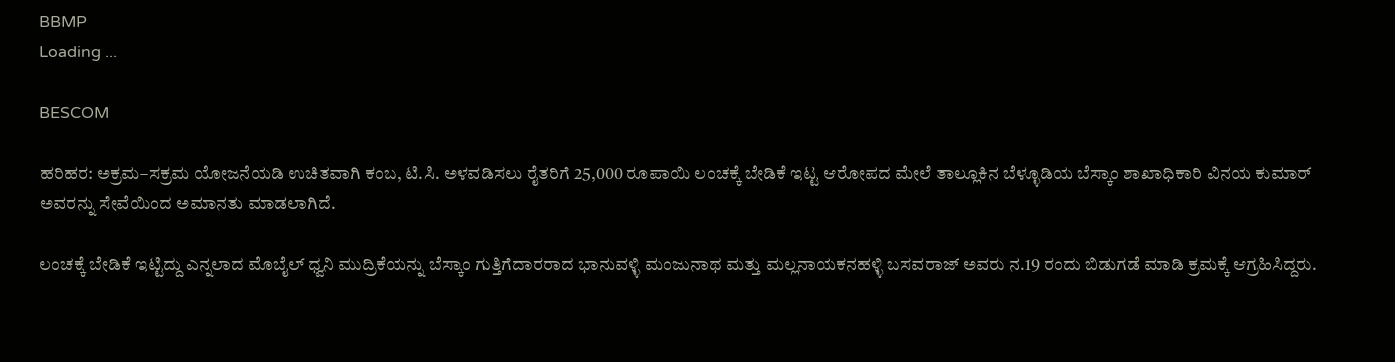BBMP
Loading ...

BESCOM

ಹರಿಹರ: ಅಕ್ರಮ–ಸಕ್ರಮ ಯೋಜನೆಯಡಿ ಉಚಿತವಾಗಿ ಕಂಬ, ಟಿ.ಸಿ. ಅಳವಡಿಸಲು ರೈತರಿಗೆ 25,000 ರೂಪಾಯಿ ಲಂಚಕ್ಕೆ ಬೇಡಿಕೆ ಇಟ್ಟ ಆರೋಪದ ಮೇಲೆ ತಾಲ್ಲೂಕಿನ ಬೆಳ್ಳೂಡಿಯ ಬೆಸ್ಕಾಂ ಶಾಖಾಧಿಕಾರಿ ವಿನಯ ಕುಮಾರ್‌ ಅವರನ್ನು ಸೇವೆಯಿಂದ ಅಮಾನತು ಮಾಡಲಾಗಿದೆ.

ಲಂಚಕ್ಕೆ ಬೇಡಿಕೆ ಇಟ್ಟಿದ್ದು ಎನ್ನಲಾದ ಮೊಬೈಲ್ ಧ್ವನಿ ಮುದ್ರಿಕೆಯನ್ನು ಬೆಸ್ಕಾಂ ಗುತ್ತಿಗೆದಾರರಾದ ಭಾನುವಳ್ಳಿ ಮಂಜುನಾಥ ಮತ್ತು ಮಲ್ಲನಾಯಕನಹಳ್ಳಿ ಬಸವರಾಜ್ ಅವರು ನ.19 ರಂದು ಬಿಡುಗಡೆ ಮಾಡಿ ಕ್ರಮಕ್ಕೆ ಆಗ್ರಹಿಸಿದ್ದರು.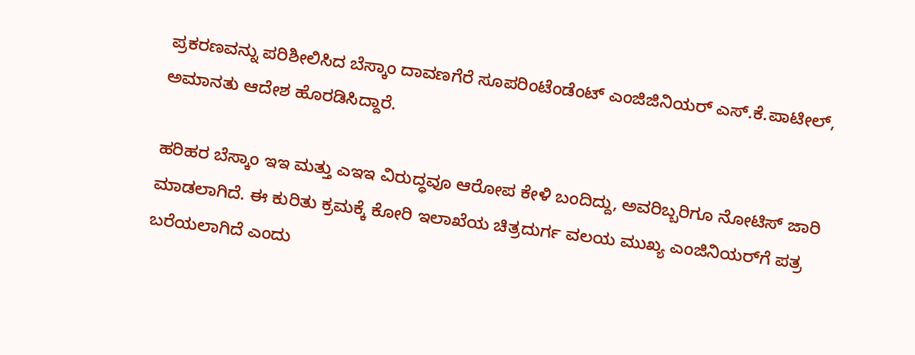ಪ್ರಕರಣವನ್ನು ಪರಿಶೀಲಿಸಿದ ಬೆಸ್ಕಾಂ ದಾವಣಗೆರೆ ಸೂಪರಿಂಟೆಂಡೆಂಟ್ ಎಂಜಿಜಿನಿಯರ್ ಎಸ್.ಕೆ.ಪಾಟೀಲ್, ಅಮಾನತು ಆದೇಶ ಹೊರಡಿಸಿದ್ದಾರೆ.

ಹರಿಹರ ಬೆಸ್ಕಾಂ ಇಇ ಮತ್ತು ಎಇಇ ವಿರುದ್ಧವೂ ಆರೋಪ ಕೇಳಿ ಬಂದಿದ್ದು, ಅವರಿಬ್ಬರಿಗೂ ನೋಟಿಸ್ ಜಾರಿ ಮಾಡಲಾಗಿದೆ. ಈ ಕುರಿತು ಕ್ರಮಕ್ಕೆ ಕೋರಿ ಇಲಾಖೆಯ ಚಿತ್ರದುರ್ಗ ವಲಯ ಮುಖ್ಯ ಎಂಜಿನಿಯರ್‌ಗೆ ಪತ್ರ ಬರೆಯಲಾಗಿದೆ ಎಂದು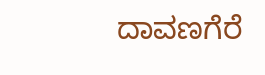ದಾವಣಗೆರೆ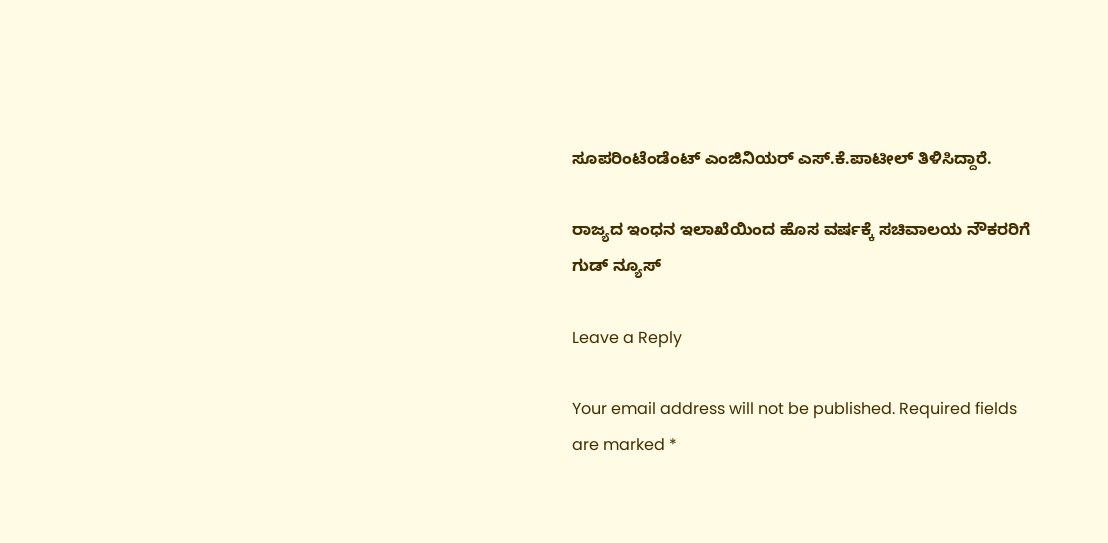ಸೂಪರಿಂಟೆಂಡೆಂಟ್ ಎಂಜಿನಿಯರ್ ಎಸ್.ಕೆ.ಪಾಟೀಲ್ ತಿಳಿಸಿದ್ದಾರೆ.

ರಾಜ್ಯದ ಇಂಧನ ಇಲಾಖೆಯಿಂದ ಹೊಸ ವರ್ಷಕ್ಕೆ ಸಚಿವಾಲಯ ನೌಕರರಿಗೆ ಗುಡ್ ನ್ಯೂಸ್

Leave a Reply

Your email address will not be published. Required fields are marked *